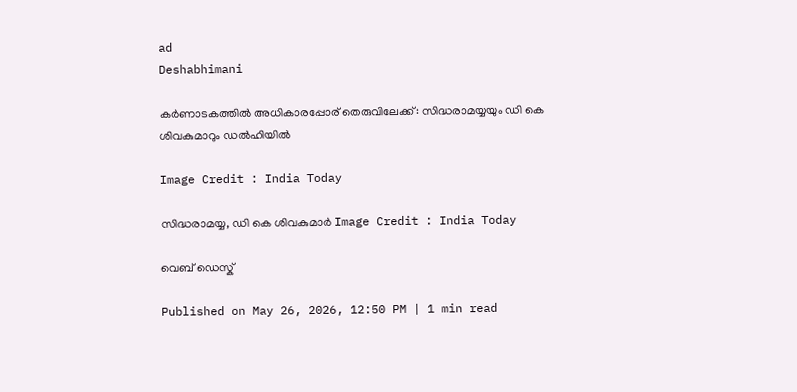ad
Deshabhimani

കർണാടകത്തിൽ അധികാരപ്പോര് തെരുവിലേക്ക്: സിദ്ധരാമയ്യയും ഡി കെ ശിവകുമാറും ഡൽഹിയിൽ

Image Credit : India Today

സിദ്ധരാമയ്യ, ഡി കെ ശിവകുമാർ Image Credit : India Today

വെബ് ഡെസ്ക്

Published on May 26, 2026, 12:50 PM | 1 min read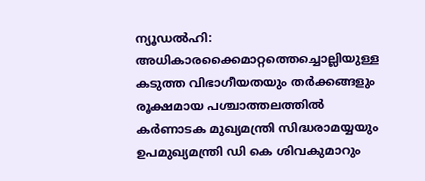ന്യൂഡൽഹി: അധികാരക്കൈമാറ്റത്തെച്ചൊല്ലിയുള്ള കടുത്ത വിഭാഗീയതയും തർക്കങ്ങളും രൂക്ഷമായ പശ്ചാത്തലത്തിൽ കർണാടക മുഖ്യമന്ത്രി സിദ്ധരാമയ്യയും ഉപമുഖ്യമന്ത്രി ഡി കെ ശിവകുമാറും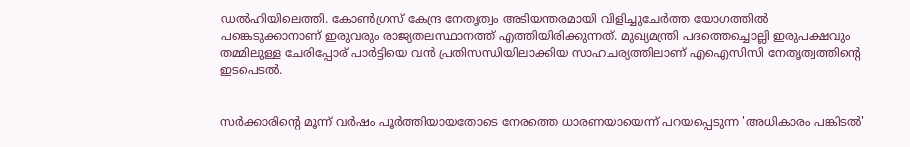ഡൽഹിയിലെത്തി. കോൺഗ്രസ് കേന്ദ്ര നേതൃത്വം അടിയന്തരമായി വിളിച്ചുചേർത്ത യോഗത്തിൽ പങ്കെടുക്കാനാണ് ഇരുവരും രാജ്യതലസ്ഥാനത്ത് എത്തിയിരിക്കുന്നത്. മുഖ്യമന്ത്രി പദത്തെച്ചൊല്ലി ഇരുപക്ഷവും തമ്മിലുള്ള ചേരിപ്പോര് പാർട്ടിയെ വൻ പ്രതിസന്ധിയിലാക്കിയ സാഹചര്യത്തിലാണ് എഐസിസി നേതൃത്വത്തിന്റെ ഇടപെടൽ.


സർക്കാരിന്റെ മൂന്ന് വർഷം പൂർത്തിയായതോടെ നേരത്തെ ധാരണയായെന്ന് പറയപ്പെടുന്ന 'അധികാരം പങ്കിടൽ'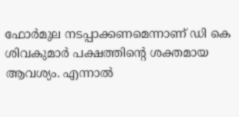ഫോർമുല നടപ്പാക്കണമെന്നാണ് ഡി കെ ശിവകുമാർ പക്ഷത്തിന്റെ ശക്തമായ ആവശ്യം. എന്നാൽ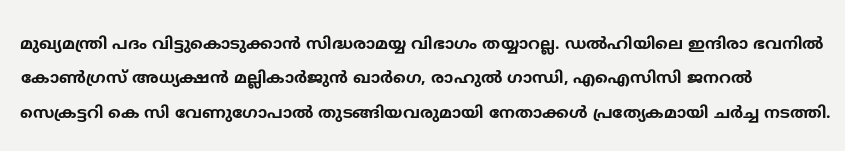മുഖ്യമന്ത്രി പദം വിട്ടുകൊടുക്കാൻ സിദ്ധരാമയ്യ വിഭാഗം തയ്യാറല്ല. ഡൽഹിയിലെ ഇന്ദിരാ ഭവനിൽ കോൺഗ്രസ് അധ്യക്ഷൻ മല്ലികാർജുൻ ഖാർഗെ, രാഹുൽ ഗാന്ധി, എഐസിസി ജനറൽ സെക്രട്ടറി കെ സി വേണുഗോപാൽ തുടങ്ങിയവരുമായി നേതാക്കൾ പ്രത്യേകമായി ചർച്ച നടത്തി.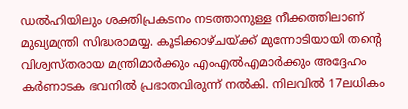ഡൽഹിയിലും ശക്തിപ്രകടനം നടത്താനുള്ള നീക്കത്തിലാണ് മുഖ്യമന്ത്രി സിദ്ധരാമയ്യ. കൂടിക്കാഴ്ചയ്ക്ക് മുന്നോടിയായി തന്റെ വിശ്വസ്തരായ മന്ത്രിമാർക്കും എംഎൽഎമാർക്കും അദ്ദേഹം കർണാടക ഭവനിൽ പ്രഭാതവിരുന്ന് നൽകി. നിലവിൽ 17ലധികം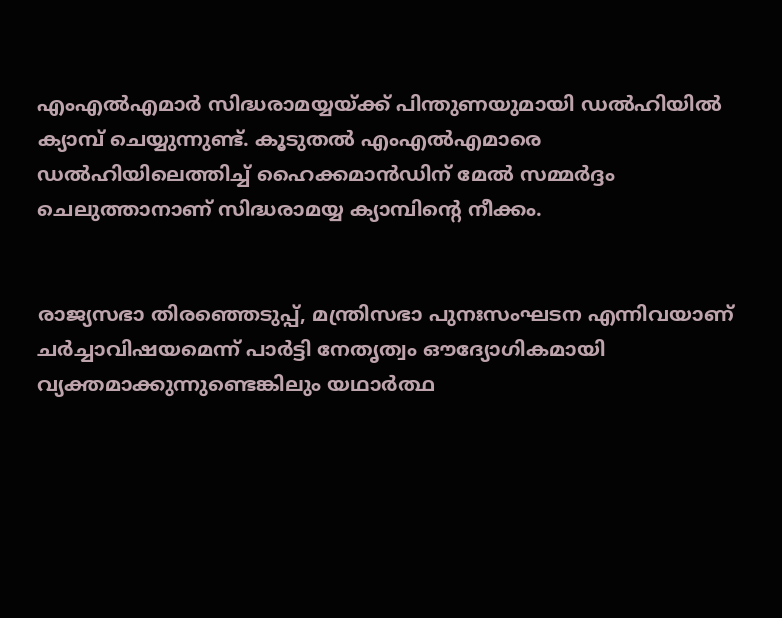എംഎൽഎമാർ സിദ്ധരാമയ്യയ്ക്ക് പിന്തുണയുമായി ഡൽഹിയിൽ ക്യാമ്പ് ചെയ്യുന്നുണ്ട്. കൂടുതൽ എംഎൽഎമാരെ ഡൽഹിയിലെത്തിച്ച് ഹൈക്കമാൻഡിന് മേൽ സമ്മർദ്ദം ചെലുത്താനാണ് സിദ്ധരാമയ്യ ക്യാമ്പിന്റെ നീക്കം.


രാജ്യസഭാ തിരഞ്ഞെടുപ്പ്, മന്ത്രിസഭാ പുനഃസംഘടന എന്നിവയാണ് ചർച്ചാവിഷയമെന്ന് പാർട്ടി നേതൃത്വം ഔദ്യോഗികമായി വ്യക്തമാക്കുന്നുണ്ടെങ്കിലും യഥാർത്ഥ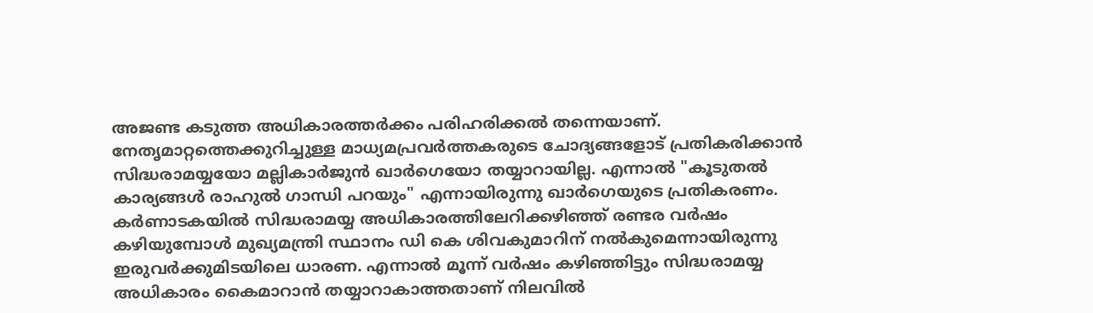അജണ്ട കടുത്ത അധികാരത്തർക്കം പരിഹരിക്കൽ തന്നെയാണ്. നേതൃമാറ്റത്തെക്കുറിച്ചുള്ള മാധ്യമപ്രവർത്തകരുടെ ചോദ്യങ്ങളോട് പ്രതികരിക്കാൻ സിദ്ധരാമയ്യയോ മല്ലികാർജുൻ ഖാർഗെയോ തയ്യാറായില്ല. എന്നാൽ "കൂടുതൽ കാര്യങ്ങൾ രാഹുൽ ഗാന്ധി പറയും" എന്നായിരുന്നു ഖാർഗെയുടെ പ്രതികരണം. കര്‍ണാടകയില്‍ സിദ്ധരാമയ്യ അധികാരത്തിലേറിക്കഴിഞ്ഞ് രണ്ടര വര്‍ഷം കഴിയുമ്പോള്‍ മുഖ്യമന്ത്രി സ്ഥാനം ഡി കെ ശിവകുമാറിന് നല്‍കുമെന്നായിരുന്നു ഇരുവര്‍ക്കുമിടയിലെ ധാരണ. എന്നാല്‍ മൂന്ന് വര്‍ഷം കഴിഞ്ഞിട്ടും സിദ്ധരാമയ്യ അധികാരം കൈമാറാന്‍ തയ്യാറാകാത്തതാണ് നിലവില്‍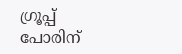ഗ്രൂപ്പ് പോരിന്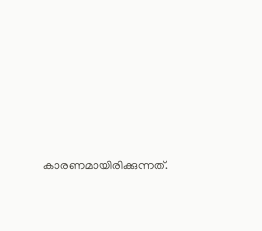കാരണമായിരിക്കുന്നത്.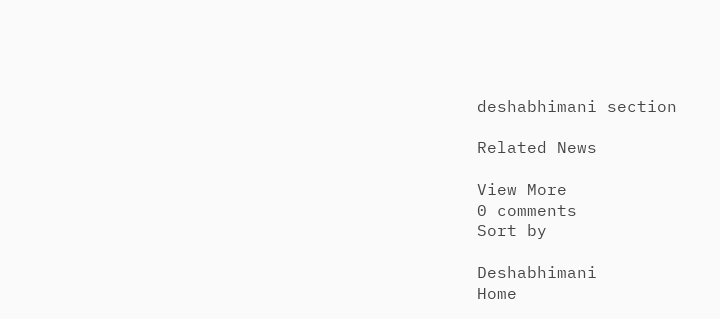deshabhimani section

Related News

View More
0 comments
Sort by

Deshabhimani
Home